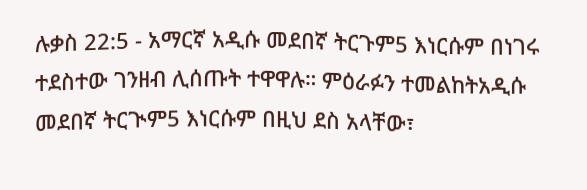ሉቃስ 22:5 - አማርኛ አዲሱ መደበኛ ትርጉም5 እነርሱም በነገሩ ተደስተው ገንዘብ ሊሰጡት ተዋዋሉ። ምዕራፉን ተመልከትአዲሱ መደበኛ ትርጒም5 እነርሱም በዚህ ደስ አላቸው፣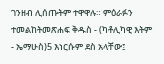ገንዘብ ሊሰጡትም ተዋዋሉ። ምዕራፉን ተመልከትመጽሐፍ ቅዱስ - (ካቶሊካዊ እትም - ኤማሁስ)5 እነርሱም ደስ አላቸው፤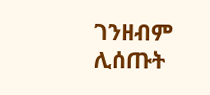ገንዘብም ሊሰጡት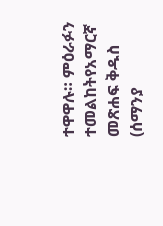ተዋዋሉ። ምዕራፉን ተመልከትየአማርኛ መጽሐፍ ቅዱስ (ሰማንያ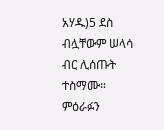አሃዱ)5 ደስ ብሏቸውም ሠላሳ ብር ሊሰጡት ተስማሙ። ምዕራፉን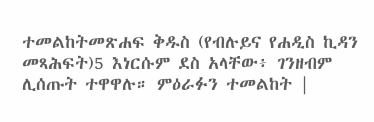ተመልከትመጽሐፍ ቅዱስ (የብሉይና የሐዲስ ኪዳን መጻሕፍት)5 እነርሱም ደስ አላቸው፥ ገንዘብም ሊሰጡት ተዋዋሉ። ምዕራፉን ተመልከት |